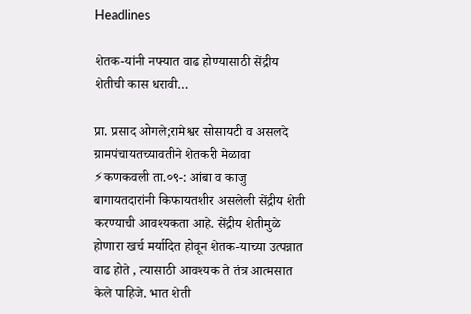Headlines

शेतक-यांनी नफ्यात वाढ होण्यासाठी सेंद्रीय शेतीची कास धरावी…

प्रा. प्रसाद ओगले;रामेश्वर सोसायटी व असलदे ग्रामपंचायतच्यावतीने शेतकरी मेळावा ⚡कणकवली ता.०९-: आंबा व काजु बागायतदारांनी किफायतशीर असलेली सेंद्रीय शेती करण्याची आवश्यकता आहे. सेंद्रीय शेतीमुळे होणारा खर्च मर्यादित होवून शेतक-याच्या उत्पन्नात वाढ होते , त्यासाठी आवश्यक ते तंत्र आत्मसात केले पाहिजे. भात शेती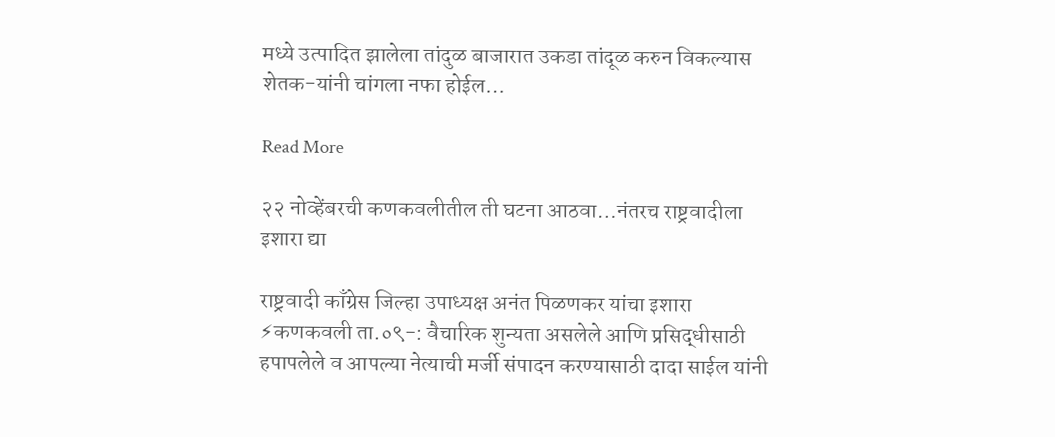मध्ये उत्पादित झालेला तांदुळ बाजारात उकडा तांदूळ करुन विकल्यास शेतक-यांनी चांगला नफा होईल…

Read More

२२ नोव्हेंबरची कणकवलीतील ती घटना आठवा…नंतरच राष्ट्रवादीला इशारा द्या

राष्ट्रवादी काँग्रेस जिल्हा उपाध्यक्ष अनंत पिळणकर यांचा इशारा ⚡कणकवली ता.०९-: वैचारिक शुन्यता असलेले आणि प्रसिद्धीसाठी हपापलेले व आपल्या नेत्याची मर्जी संपादन करण्यासाठी दादा साईल यांनी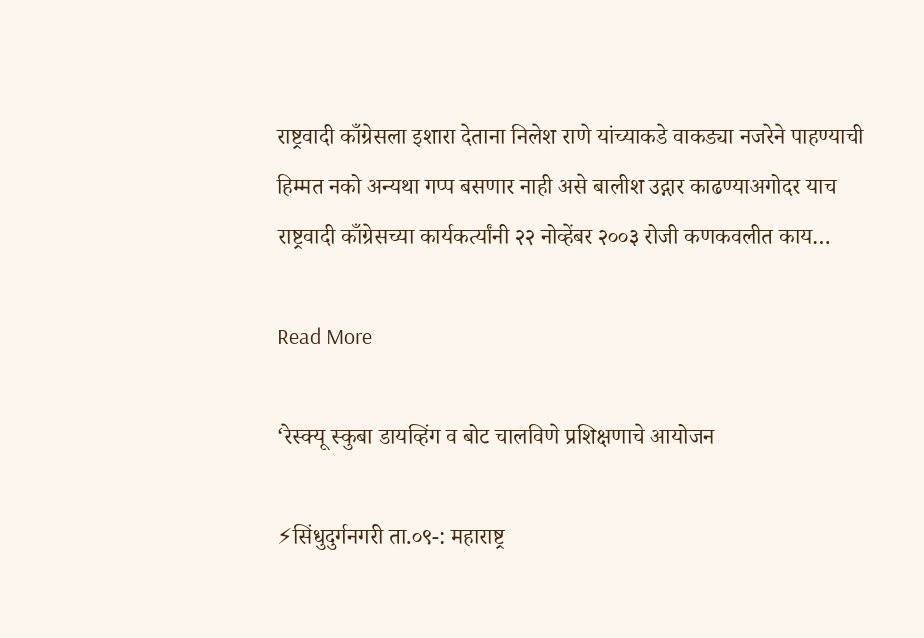राष्ट्रवादी काँग्रेसला इशारा देताना निलेश राणे यांच्याकडे वाकड्या नजरेने पाहण्याची हिम्मत नको अन्यथा गप्प बसणार नाही असे बालीश उद्गार काढण्याअगोदर याच राष्ट्रवादी काँग्रेसच्या कार्यकर्त्यांनी २२ नोव्हेंबर २००३ रोजी कणकवलीत काय…

Read More

‘रेस्क्यू स्कुबा डायव्हिंग व बोट चालविणे प्रशिक्षणाचे आयोजन

⚡सिंधुदुर्गनगरी ता.०९-: महाराष्ट्र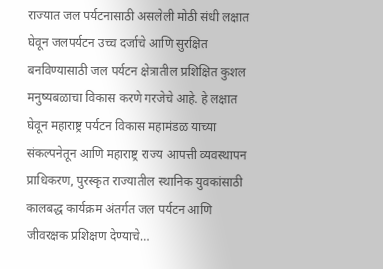राज्यात जल पर्यटनासाठी असलेली मोठी संधी लक्षात घेवून जलपर्यटन उच्च दर्जाचे आणि सुरक्षित बनविण्यासाठी जल पर्यटन क्षेत्रातील प्रशिक्षित कुशल मनुष्यबळाचा विकास करणे गरजेचे आहे. हे लक्षात घेवून महाराष्ट्र पर्यटन विकास महामंडळ याच्या संकल्पनेतून आणि महाराष्ट्र राज्य आपत्ती व्यवस्थापन प्राधिकरण, पुरस्कृत राज्यातील स्थानिक युवकांसाठी कालबद्ध कार्यक्रम अंतर्गत जल पर्यटन आणि जीवरक्षक प्रशिक्षण देण्याचे…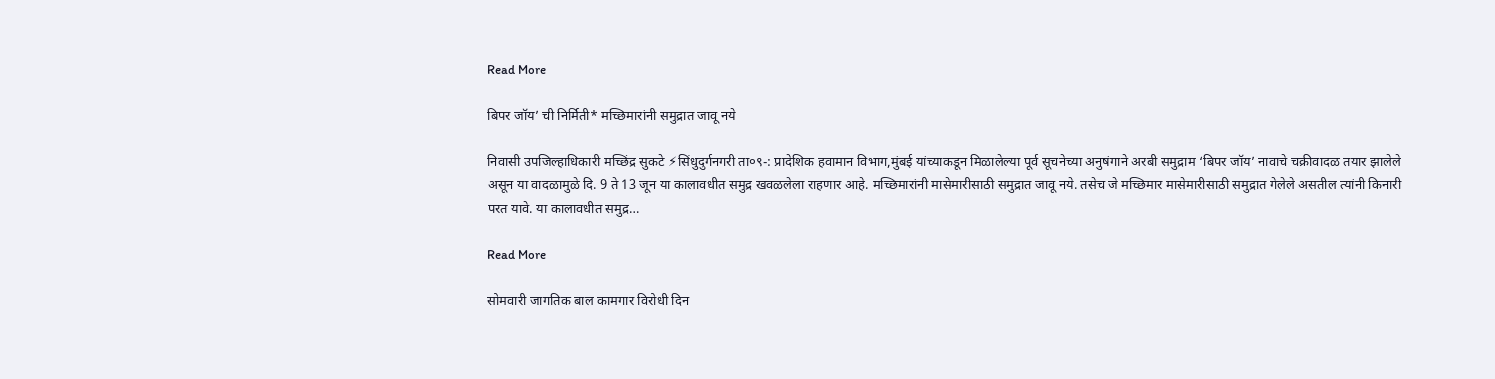Read More

बिपर जॉय’ ची निर्मिती* मच्छिमारांनी समुद्रात जावू नये

निवासी उपजिल्हाधिकारी मच्छिंद्र सुकटे ⚡सिंधुदुर्गनगरी ता०९-: प्रादेशिक हवामान विभाग,मुंबई यांच्याकडून मिळालेल्या पूर्व सूचनेच्या अनुषंगाने अरबी समुद्राम ‘बिपर जॉय’ नावाचे चक्रीवादळ तयार झालेले असून या वादळामुळे दि. 9 ते 13 जून या कालावधीत समुद्र खवळलेला राहणार आहे. मच्छिमारांनी मासेमारीसाठी समुद्रात जावू नये. तसेच जे मच्छिमार मासेमारीसाठी समुद्रात गेलेले असतील त्यांनी किनारी परत यावे. या कालावधीत समुद्र…

Read More

सोमवारी जागतिक बाल कामगार विरोधी दिन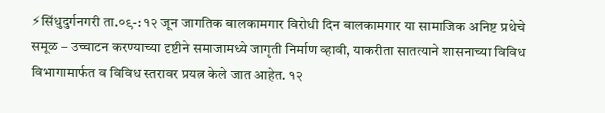⚡सिंधुदुर्गनगरी ता.०९-: १२ जून जागतिक बालकामगार विरोधी दिन बालकामगार या सामाजिक अनिष्ट प्रथेचे समूळ – उच्चाटन करण्याच्या दृष्टीने समाजामध्ये जागृती निर्माण व्हावी, याकरीता सातत्याने शासनाच्या विविध विभागामार्फत व विविध स्तरावर प्रयत्न केले जात आहेत. १२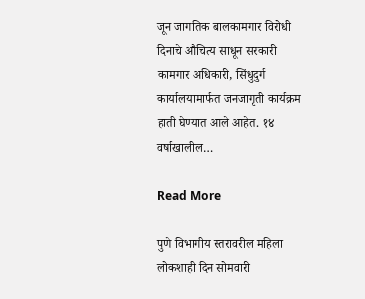जून जागतिक बालकामगार विरोधी दिनाचे औचित्य साधून सरकारी कामगार अधिकारी, सिंधुदुर्ग कार्यालयामार्फत जनजागृती कार्यक्रम हाती घेण्यात आले आहेत. १४ वर्षाखालील…

Read More

पुणे विभागीय स्तरावरील महिला लोकशाही दिन सोमवारी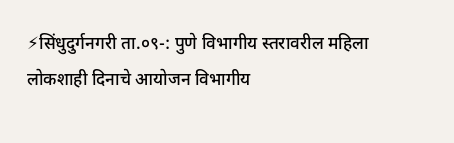⚡सिंधुदुर्गनगरी ता.०९-: पुणे विभागीय स्तरावरील महिला लोकशाही दिनाचे आयोजन विभागीय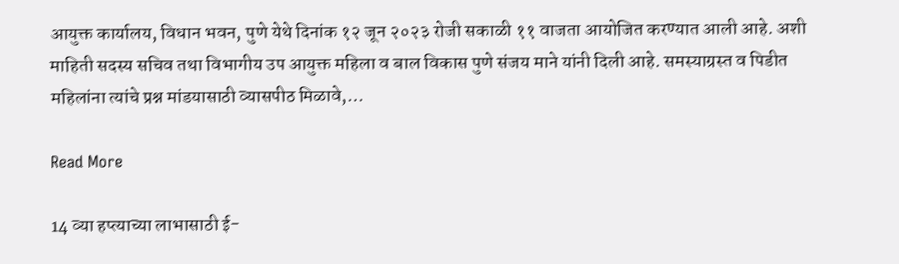आयुक्त कार्यालय, विधान भवन, पुणे येथे दिनांक १२ जून २०२३ रोजी सकाळी ११ वाजता आयोजित करण्यात आली आहे. अशी माहिती सदस्य सचिव तथा विभागीय उप आयुक्त महिला व बाल विकास पुणे संजय माने यांनी दिली आहे. समस्याग्रस्त व पिडीत महिलांना त्यांचे प्रश्न मांडयासाठी व्यासपीठ मिळावे,…

Read More

14 व्या हप्त्याच्या लाभासाठी ई-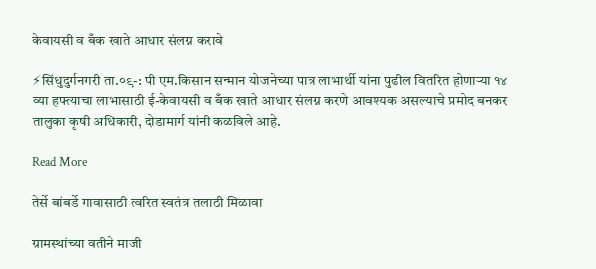केवायसी व बँक खाते आधार संलग्न करावे

⚡सिंधुदुर्गनगरी ता.०९-: पी एम.किसान सन्मान योजनेच्या पात्र लाभार्थी यांना पुढील वितरित होणाऱ्या १४ व्या हफ्त्याचा लाभासाठी ई-केवायसी व बँक खाते आधार संलग्न करणे आवश्यक असल्याचे प्रमोद बनकर तालुका कृषी अधिकारी, दोडामार्ग यांनी कळविले आहे.

Read More

तेर्से बांबर्डे गावासाठी त्वरित स्वतंत्र तलाठी मिळावा

ग्रामस्थांच्या वतीने माजी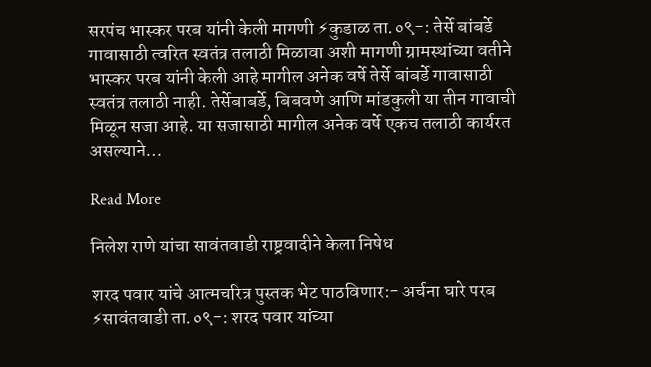सरपंच भास्कर परब यांनी केली मागणी ⚡कुडाळ ता.०९-: तेर्से बांबर्डे गावासाठी त्वरित स्वतंत्र तलाठी मिळावा अशी मागणी ग्रामस्थांच्या वतीने भास्कर परब यांनी केली आहे मागील अनेक वर्षे तेर्से बांबर्डे गावासाठी स्वतंत्र तलाठी नाही. तेर्सेबाबर्डे, बिबवणे आणि मांडकुली या तीन गावाची मिळून सजा आहे. या सजासाठी मागील अनेक वर्षे एकच तलाठी कार्यरत असल्याने…

Read More

निलेश राणे यांचा सावंतवाडी राष्ट्रवादीने केला निषेध

शरद पवार यांचे आत्मचरित्र पुस्तक भेट पाठविणार:- अर्चना घारे परब ⚡सावंतवाडी ता.०९-: शरद पवार यांच्या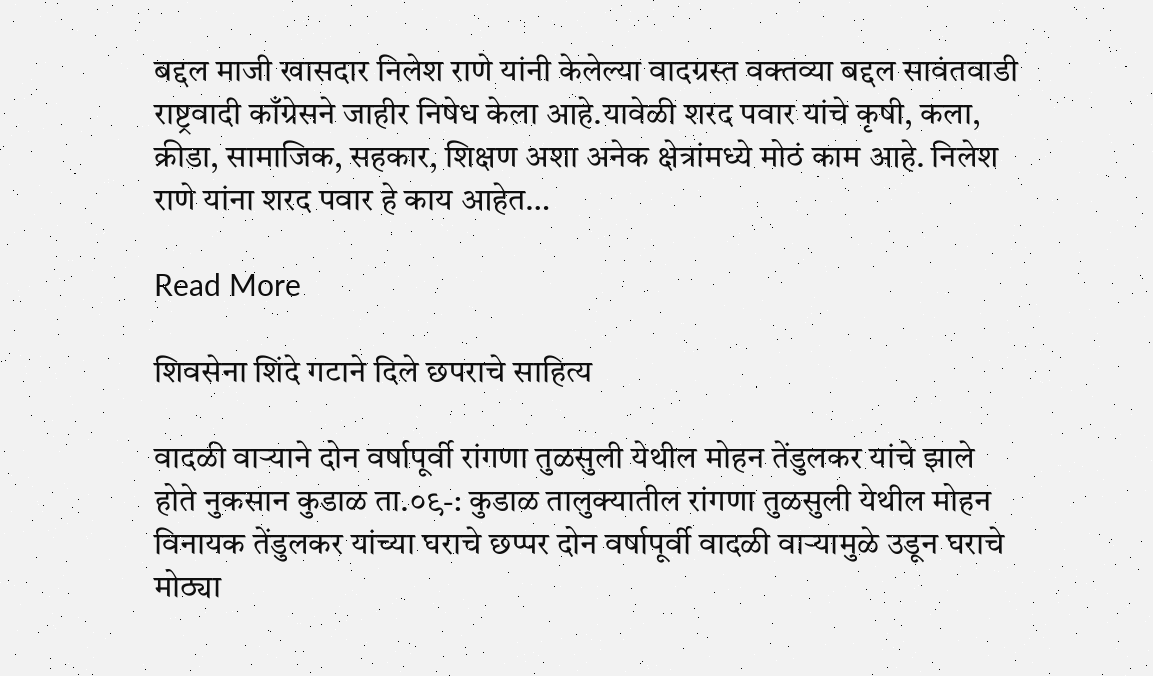बद्दल माजी खासदार निलेश राणे यांनी केलेल्या वादग्रस्त वक्तव्या बद्दल सावंतवाडी राष्ट्रवादी काँग्रेसने जाहीर निषेध केला आहे.यावेळी शरद पवार यांचे कृषी, कला, क्रीडा, सामाजिक, सहकार, शिक्षण अशा अनेक क्षेत्रांमध्ये मोठं काम आहे. निलेश राणे यांना शरद पवार हे काय आहेत…

Read More

शिवसेना शिंदे गटाने दिले छपराचे साहित्य

वादळी वाऱ्याने दोन वर्षापूर्वी रांगणा तुळसुली येथील मोहन तेंडुलकर यांचे झाले होते नुकसान कुडाळ ता.०९-: कुडाळ तालुक्यातील रांगणा तुळसुली येथील मोहन विनायक तेंडुलकर यांच्या घराचे छप्पर दोन वर्षापूर्वी वादळी वाऱ्यामुळे उडून घराचे मोठ्या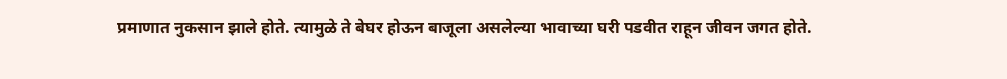प्रमाणात नुकसान झाले होते. त्यामुळे ते बेघर होऊन बाजूला असलेल्या भावाच्या घरी पडवीत राहून जीवन जगत होते.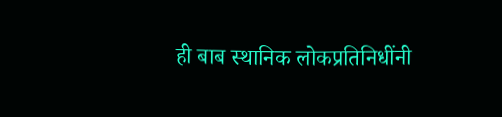ही बाब स्थानिक लोकप्रतिनिधींनी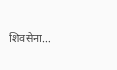शिवसेना…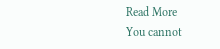Read More
You cannot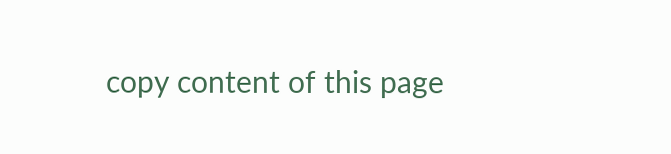copy content of this page